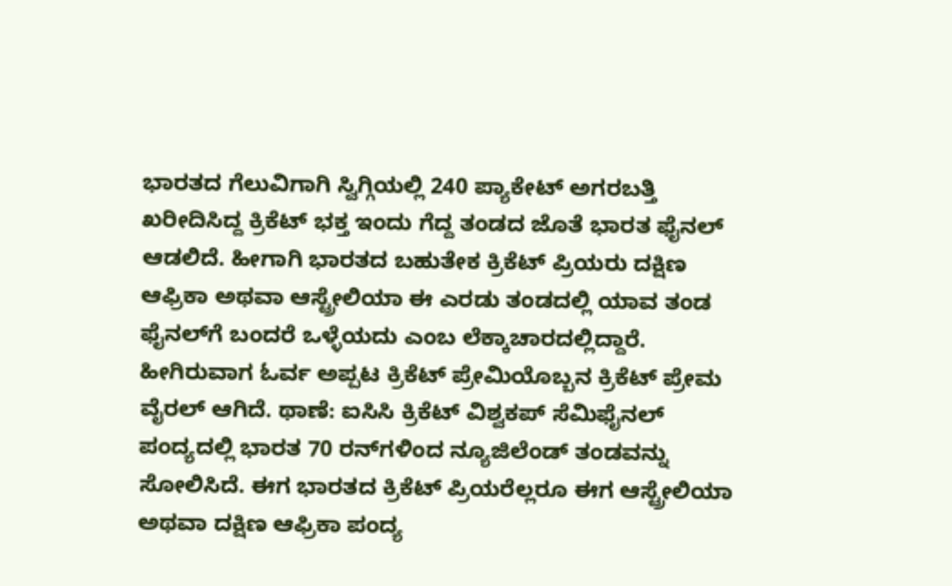ಭಾರತದ ಗೆಲುವಿಗಾಗಿ ಸ್ವಿಗ್ಗಿಯಲ್ಲಿ 240 ಪ್ಯಾಕೇಟ್ ಅಗರಬತ್ತಿ ಖರೀದಿಸಿದ್ದ ಕ್ರಿಕೆಟ್ ಭಕ್ತ ಇಂದು ಗೆದ್ದ ತಂಡದ ಜೊತೆ ಭಾರತ ಫೈನಲ್ ಆಡಲಿದೆ. ಹೀಗಾಗಿ ಭಾರತದ ಬಹುತೇಕ ಕ್ರಿಕೆಟ್ ಪ್ರಿಯರು ದಕ್ಷಿಣ ಆಫ್ರಿಕಾ ಅಥವಾ ಆಸ್ಟ್ರೇಲಿಯಾ ಈ ಎರಡು ತಂಡದಲ್ಲಿ ಯಾವ ತಂಡ ಫೈನಲ್‌ಗೆ ಬಂದರೆ ಒಳ್ಳೆಯದು ಎಂಬ ಲೆಕ್ಕಾಚಾರದಲ್ಲಿದ್ದಾರೆ. ಹೀಗಿರುವಾಗ ಓರ್ವ ಅಪ್ಪಟ ಕ್ರಿಕೆಟ್ ಪ್ರೇಮಿಯೊಬ್ಬನ ಕ್ರಿಕೆಟ್ ಪ್ರೇಮ ವೈರಲ್ ಆಗಿದೆ. ಥಾಣೆ: ಐಸಿಸಿ ಕ್ರಿಕೆಟ್ ವಿಶ್ವಕಪ್ ಸೆಮಿಫೈನಲ್ ಪಂದ್ಯದಲ್ಲಿ ಭಾರತ 70 ರನ್‌ಗಳಿಂದ ನ್ಯೂಜಿಲೆಂಡ್ ತಂಡವನ್ನು ಸೋಲಿಸಿದೆ. ಈಗ ಭಾರತದ ಕ್ರಿಕೆಟ್ ಪ್ರಿಯರೆಲ್ಲರೂ ಈಗ ಆಸ್ಟ್ರೇಲಿಯಾ ಅಥವಾ ದಕ್ಷಿಣ ಆಫ್ರಿಕಾ ಪಂದ್ಯ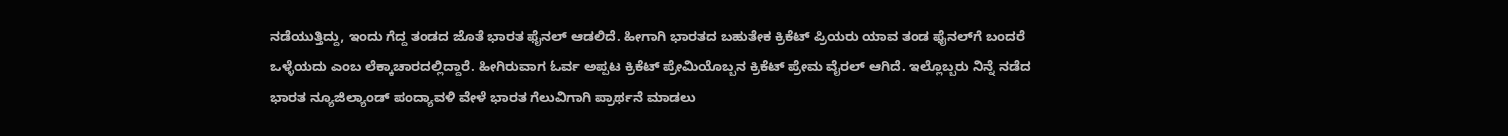ನಡೆಯುತ್ತಿದ್ದು, ಇಂದು ಗೆದ್ದ ತಂಡದ ಜೊತೆ ಭಾರತ ಫೈನಲ್ ಆಡಲಿದೆ. ಹೀಗಾಗಿ ಭಾರತದ ಬಹುತೇಕ ಕ್ರಿಕೆಟ್ ಪ್ರಿಯರು ಯಾವ ತಂಡ ಫೈನಲ್‌ಗೆ ಬಂದರೆ ಒಳ್ಳೆಯದು ಎಂಬ ಲೆಕ್ಕಾಚಾರದಲ್ಲಿದ್ದಾರೆ. ಹೀಗಿರುವಾಗ ಓರ್ವ ಅಪ್ಪಟ ಕ್ರಿಕೆಟ್ ಪ್ರೇಮಿಯೊಬ್ಬನ ಕ್ರಿಕೆಟ್ ಪ್ರೇಮ ವೈರಲ್ ಆಗಿದೆ. ಇಲ್ಲೊಬ್ಬರು ನಿನ್ನೆ ನಡೆದ ಭಾರತ ನ್ಯೂಜಿಲ್ಯಾಂಡ್ ಪಂದ್ಯಾವಳಿ ವೇಳೆ ಭಾರತ ಗೆಲುವಿಗಾಗಿ ಪ್ರಾರ್ಥನೆ ಮಾಡಲು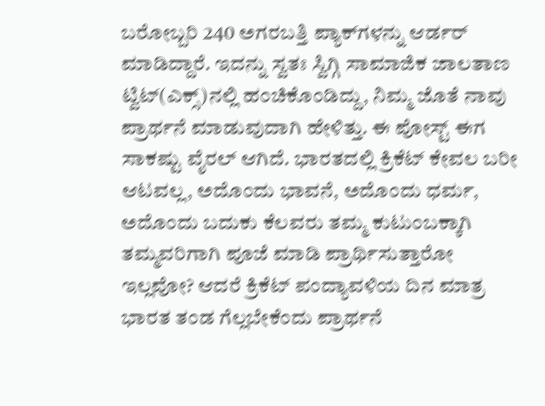ಬರೋಬ್ಬರಿ 240 ಅಗರಬತ್ತಿ ಪ್ಯಾಕ್‌ಗಳನ್ನು ಆರ್ಡರ್ ಮಾಡಿದ್ದಾರೆ. ಇದನ್ನು ಸ್ವತಃ ಸ್ವಿಗ್ಗಿ ಸಾಮಾಜಿಕ ಜಾಲತಾಣ ಟ್ವಿಟ್‌(ಎಕ್ಸ್‌)ನಲ್ಲಿ ಹಂಚಿಕೊಂಡಿದ್ದು, ನಿಮ್ಮ ಜೊತೆ ನಾವು ಪ್ರಾರ್ಥನೆ ಮಾಡುವುದಾಗಿ ಹೇಳಿತ್ತು. ಈ ಪೋಸ್ಟ್ ಈಗ ಸಾಕಷ್ಟು ವೈರಲ್ ಆಗಿದೆ. ಭಾರತದಲ್ಲಿ ಕ್ರಿಕೆಟ್ ಕೇವಲ ಬರೀ ಆಟವಲ್ಲ, ಅದೊಂದು ಭಾವನೆ, ಅದೊಂದು ಧರ್ಮ, ಅದೊಂದು ಬದುಕು ಕೆಲವರು ತಮ್ಮ ಕುಟುಂಬಕ್ಕಾಗಿ ತಮ್ಮವರಿಗಾಗಿ ಪೂಜೆ ಮಾಡಿ ಪ್ರಾರ್ಥಿಸುತ್ತಾರೋ ಇಲ್ಲವೋ? ಆದರೆ ಕ್ರಿಕೆಟ್ ಪಂದ್ಯಾವಳಿಯ ದಿನ ಮಾತ್ರ ಭಾರತ ತಂಡ ಗೆಲ್ಲಬೇಕೆಂದು ಪ್ರಾರ್ಥನೆ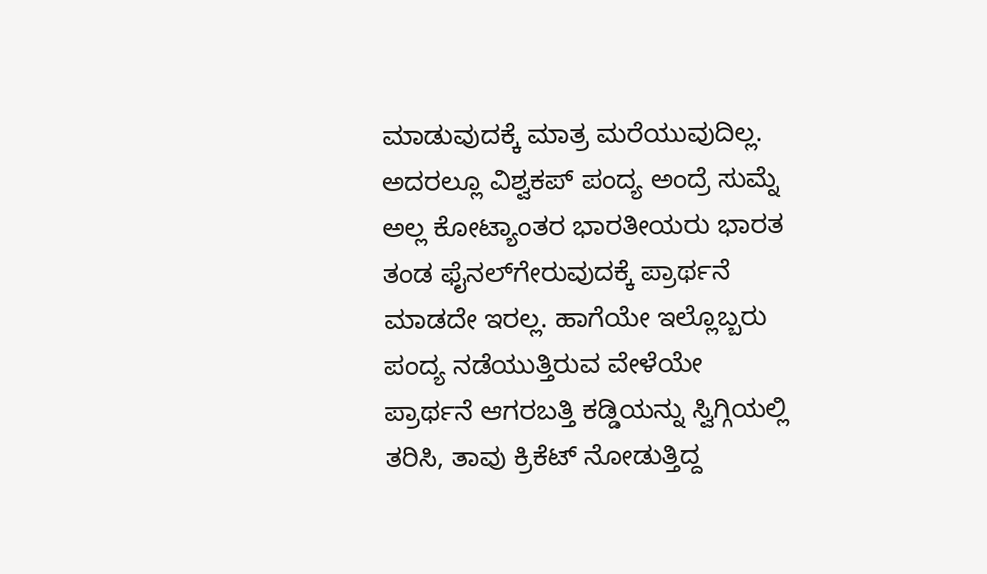ಮಾಡುವುದಕ್ಕೆ ಮಾತ್ರ ಮರೆಯುವುದಿಲ್ಲ. ಅದರಲ್ಲೂ ವಿಶ್ವಕಪ್ ಪಂದ್ಯ ಅಂದ್ರೆ ಸುಮ್ನೆ ಅಲ್ಲ ಕೋಟ್ಯಾಂತರ ಭಾರತೀಯರು ಭಾರತ ತಂಡ ಫೈನಲ್‌ಗೇರುವುದಕ್ಕೆ ಪ್ರಾರ್ಥನೆ ಮಾಡದೇ ಇರಲ್ಲ. ಹಾಗೆಯೇ ಇಲ್ಲೊಬ್ಬರು ಪಂದ್ಯ ನಡೆಯುತ್ತಿರುವ ವೇಳೆಯೇ ಪ್ರಾರ್ಥನೆ ಆಗರಬತ್ತಿ ಕಡ್ಡಿಯನ್ನು ಸ್ವಿಗ್ಗಿಯಲ್ಲಿ ತರಿಸಿ, ತಾವು ಕ್ರಿಕೆಟ್ ನೋಡುತ್ತಿದ್ದ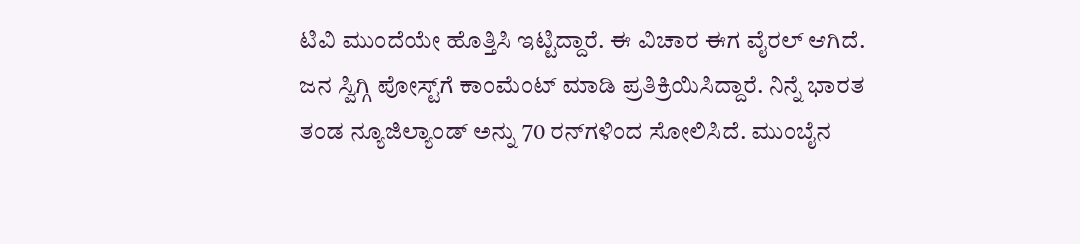ಟಿವಿ ಮುಂದೆಯೇ ಹೊತ್ತಿಸಿ ಇಟ್ಟಿದ್ದಾರೆ. ಈ ವಿಚಾರ ಈಗ ವೈರಲ್ ಆಗಿದೆ. ಜನ ಸ್ವಿಗ್ಗಿ ಪೋಸ್ಟ್‌ಗೆ ಕಾಂಮೆಂಟ್ ಮಾಡಿ ಪ್ರತಿಕ್ರಿಯಿಸಿದ್ದಾರೆ. ನಿನ್ನೆ ಭಾರತ ತಂಡ ನ್ಯೂಜಿಲ್ಯಾಂಡ್ ಅನ್ನು 70 ರನ್‌ಗಳಿಂದ ಸೋಲಿಸಿದೆ. ಮುಂಬೈನ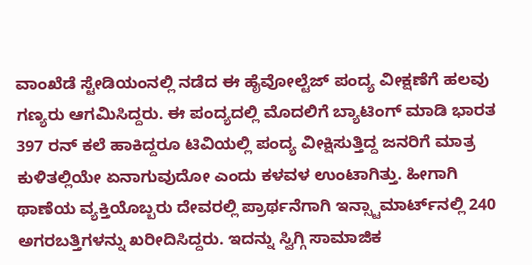ವಾಂಖೆಡೆ ಸ್ಟೇಡಿಯಂನಲ್ಲಿ ನಡೆದ ಈ ಹೈವೋಲ್ಟೆಜ್‌ ಪಂದ್ಯ ವೀಕ್ಷಣೆಗೆ ಹಲವು ಗಣ್ಯರು ಆಗಮಿಸಿದ್ದರು. ಈ ಪಂದ್ಯದಲ್ಲಿ ಮೊದಲಿಗೆ ಬ್ಯಾಟಿಂಗ್ ಮಾಡಿ ಭಾರತ 397 ರನ್‌ ಕಲೆ ಹಾಕಿದ್ದರೂ ಟಿವಿಯಲ್ಲಿ ಪಂದ್ಯ ವೀಕ್ಷಿಸುತ್ತಿದ್ದ ಜನರಿಗೆ ಮಾತ್ರ ಕುಳಿತಲ್ಲಿಯೇ ಏನಾಗುವುದೋ ಎಂದು ಕಳವಳ ಉಂಟಾಗಿತ್ತು. ಹೀಗಾಗಿ ಥಾಣೆಯ ವ್ಯಕ್ತಿಯೊಬ್ಬರು ದೇವರಲ್ಲಿ ಪ್ರಾರ್ಥನೆಗಾಗಿ ಇನ್ಸ್ಟಾಮಾರ್ಟ್‌ನಲ್ಲಿ 240 ಅಗರಬತ್ತಿಗಳನ್ನು ಖರೀದಿಸಿದ್ದರು. ಇದನ್ನು ಸ್ವಿಗ್ಗಿ ಸಾಮಾಜಿಕ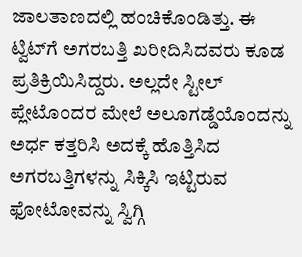ಜಾಲತಾಣದಲ್ಲಿ ಹಂಚಿಕೊಂಡಿತ್ತು. ಈ ಟ್ವಿಟ್‌ಗೆ ಅಗರಬತ್ತಿ ಖರೀದಿಸಿದವರು ಕೂಡ ಪ್ರತಿಕ್ರಿಯಿಸಿದ್ದರು. ಅಲ್ಲದೇ ಸ್ಟೀಲ್ ಪ್ಲೇಟೊಂದರ ಮೇಲೆ ಅಲೂಗಡ್ಡೆಯೊಂದನ್ನು ಅರ್ಧ ಕತ್ತರಿಸಿ ಅದಕ್ಕೆ ಹೊತ್ತಿಸಿದ ಅಗರಬತ್ತಿಗಳನ್ನು ಸಿಕ್ಕಿಸಿ ಇಟ್ಟಿರುವ ಫೋಟೋವನ್ನು ಸ್ವಿಗ್ಗಿ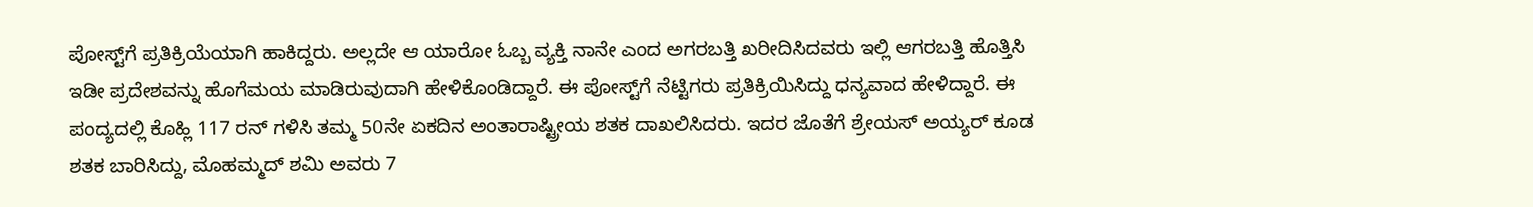ಪೋಸ್ಟ್‌ಗೆ ಪ್ರತಿಕ್ರಿಯೆಯಾಗಿ ಹಾಕಿದ್ದರು. ಅಲ್ಲದೇ ಆ ಯಾರೋ ಓಬ್ಬ ವ್ಯಕ್ತಿ ನಾನೇ ಎಂದ ಅಗರಬತ್ತಿ ಖರೀದಿಸಿದವರು ಇಲ್ಲಿ ಆಗರಬತ್ತಿ ಹೊತ್ತಿಸಿ ಇಡೀ ಪ್ರದೇಶವನ್ನು ಹೊಗೆಮಯ ಮಾಡಿರುವುದಾಗಿ ಹೇಳಿಕೊಂಡಿದ್ದಾರೆ. ಈ ಪೋಸ್ಟ್‌ಗೆ ನೆಟ್ಟಿಗರು ಪ್ರತಿಕ್ರಿಯಿಸಿದ್ದು ಧನ್ಯವಾದ ಹೇಳಿದ್ದಾರೆ. ಈ ಪಂದ್ಯದಲ್ಲಿ ಕೊಹ್ಲಿ 117 ರನ್ ಗಳಿಸಿ ತಮ್ಮ 50ನೇ ಏಕದಿನ ಅಂತಾರಾಷ್ಟ್ರೀಯ ಶತಕ ದಾಖಲಿಸಿದರು. ಇದರ ಜೊತೆಗೆ ಶ್ರೇಯಸ್ ಅಯ್ಯರ್ ಕೂಡ ಶತಕ ಬಾರಿಸಿದ್ದು, ಮೊಹಮ್ಮದ್ ಶಮಿ ಅವರು 7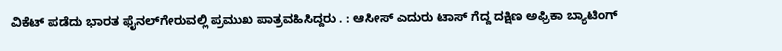ವಿಕೆಟ್ ಪಡೆದು ಭಾರತ ಫೈನಲ್‌ಗೇರುವಲ್ಲಿ ಪ್ರಮುಖ ಪಾತ್ರವಹಿಸಿದ್ದರು . : ಆಸೀಸ್ ಎದುರು ಟಾಸ್ ಗೆದ್ದ ದಕ್ಷಿಣ ಅಫ್ರಿಕಾ ಬ್ಯಾಟಿಂಗ್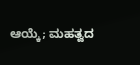ಆಯ್ಕೆ; ಮಹತ್ವದ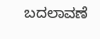ಬದಲಾವಣೆ